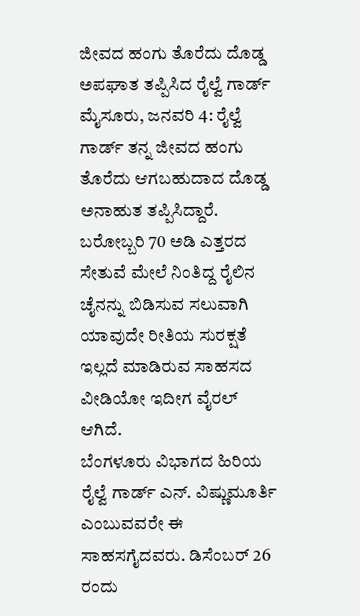ಜೀವದ ಹಂಗು ತೊರೆದು ದೊಡ್ಡ ಅಪಘಾತ ತಪ್ಪಿಸಿದ ರೈಲ್ವೆ ಗಾರ್ಡ್
ಮೈಸೂರು, ಜನವರಿ 4: ರೈಲ್ವೆ ಗಾರ್ಡ್ ತನ್ನ ಜೀವದ ಹಂಗು ತೊರೆದು ಆಗಬಹುದಾದ ದೊಡ್ಡ ಅನಾಹುತ ತಪ್ಪಿಸಿದ್ದಾರೆ. ಬರೋಬ್ಬರಿ 70 ಅಡಿ ಎತ್ತರದ ಸೇತುವೆ ಮೇಲೆ ನಿಂತಿದ್ದ ರೈಲಿನ ಚೈನನ್ನು ಬಿಡಿಸುವ ಸಲುವಾಗಿ ಯಾವುದೇ ರೀತಿಯ ಸುರಕ್ಷತೆ ಇಲ್ಲದೆ ಮಾಡಿರುವ ಸಾಹಸದ ವೀಡಿಯೋ ಇದೀಗ ವೈರಲ್ ಆಗಿದೆ.
ಬೆಂಗಳೂರು ವಿಭಾಗದ ಹಿರಿಯ ರೈಲ್ವೆ ಗಾರ್ಡ್ ಎನ್. ವಿಷ್ಣುಮೂರ್ತಿ ಎಂಬುವವರೇ ಈ ಸಾಹಸಗೈದವರು. ಡಿಸೆಂಬರ್ 26 ರಂದು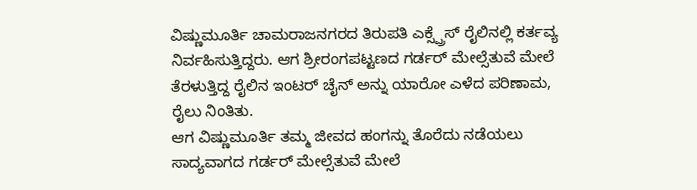ವಿಷ್ಣುಮೂರ್ತಿ ಚಾಮರಾಜನಗರದ ತಿರುಪತಿ ಎಕ್ಸ್ಪ್ರೆಸ್ ರೈಲಿನಲ್ಲಿ ಕರ್ತವ್ಯ ನಿರ್ವಹಿಸುತ್ತಿದ್ದರು. ಆಗ ಶ್ರೀರಂಗಪಟ್ಟಣದ ಗರ್ಡರ್ ಮೇಲ್ಸೆತುವೆ ಮೇಲೆ ತೆರಳುತ್ತಿದ್ದ ರೈಲಿನ ಇಂಟರ್ ಚೈನ್ ಅನ್ನು ಯಾರೋ ಎಳೆದ ಪರಿಣಾಮ, ರೈಲು ನಿಂತಿತು.
ಆಗ ವಿಷ್ಣುಮೂರ್ತಿ ತಮ್ಮ ಜೀವದ ಹಂಗನ್ನು ತೊರೆದು ನಡೆಯಲು ಸಾದ್ಯವಾಗದ ಗರ್ಡರ್ ಮೇಲ್ಸೆತುವೆ ಮೇಲೆ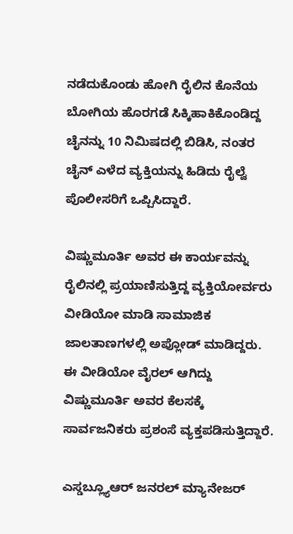ನಡೆದುಕೊಂಡು ಹೋಗಿ ರೈಲಿನ ಕೊನೆಯ ಬೋಗಿಯ ಹೊರಗಡೆ ಸಿಕ್ಕಿಹಾಕಿಕೊಂಡಿದ್ದ ಚೈನನ್ನು 10 ನಿಮಿಷದಲ್ಲಿ ಬಿಡಿಸಿ, ನಂತರ ಚೈನ್ ಎಳೆದ ವ್ಯಕ್ತಿಯನ್ನು ಹಿಡಿದು ರೈಲ್ವೆ ಪೊಲೀಸರಿಗೆ ಒಪ್ಪಿಸಿದ್ದಾರೆ.

ವಿಷ್ಣುಮೂರ್ತಿ ಅವರ ಈ ಕಾರ್ಯವನ್ನು ರೈಲಿನಲ್ಲಿ ಪ್ರಯಾಣಿಸುತ್ತಿದ್ದ ವ್ಯಕ್ತಿಯೋರ್ವರು ವೀಡಿಯೋ ಮಾಡಿ ಸಾಮಾಜಿಕ ಜಾಲತಾಣಗಳಲ್ಲಿ ಅಪ್ಲೋಡ್ ಮಾಡಿದ್ದರು. ಈ ವೀಡಿಯೋ ವೈರಲ್ ಆಗಿದ್ದು ವಿಷ್ಣುಮೂರ್ತಿ ಅವರ ಕೆಲಸಕ್ಕೆ ಸಾರ್ವಜನಿಕರು ಪ್ರಶಂಸೆ ವ್ಯಕ್ತಪಡಿಸುತ್ತಿದ್ದಾರೆ.

ಎಸ್ಡಬ್ಲ್ಯೂಆರ್ ಜನರಲ್ ಮ್ಯಾನೇಜರ್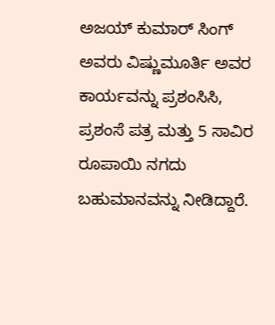ಅಜಯ್ ಕುಮಾರ್ ಸಿಂಗ್ ಅವರು ವಿಷ್ಣುಮೂರ್ತಿ ಅವರ ಕಾರ್ಯವನ್ನು ಪ್ರಶಂಸಿಸಿ, ಪ್ರಶಂಸೆ ಪತ್ರ ಮತ್ತು 5 ಸಾವಿರ ರೂಪಾಯಿ ನಗದು ಬಹುಮಾನವನ್ನು ನೀಡಿದ್ದಾರೆ.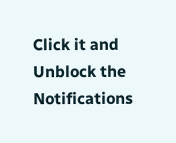Click it and Unblock the Notifications